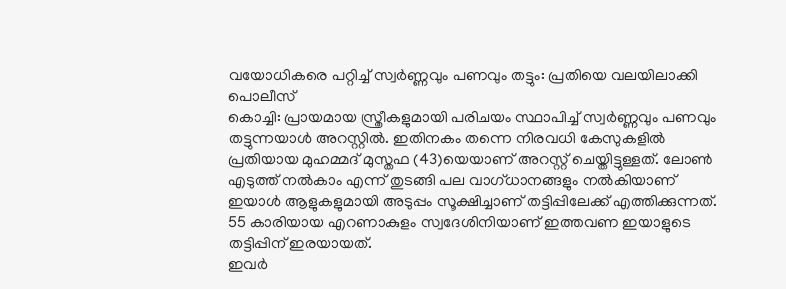വയോധികരെ പറ്റിച്ച് സ്വർണ്ണവും പണവും തട്ടും: പ്രതിയെ വലയിലാക്കി പൊലീസ്
കൊച്ചി: പ്രായമായ സ്ത്രീകളുമായി പരിചയം സ്ഥാപിച്ച് സ്വർണ്ണവും പണവും തട്ടുന്നയാൾ അറസ്റ്റിൽ. ഇതിനകം തന്നെ നിരവധി കേസുകളിൽ പ്രതിയായ മുഹമ്മദ് മുസ്തഫ (43)യെയാണ് അറസ്റ്റ് ചെയ്തിട്ടുള്ളത്. ലോൺ എടുത്ത് നൽകാം എന്ന് തുടങ്ങി പല വാഗ്ധാനങ്ങളും നൽകിയാണ് ഇയാൾ ആളുകളുമായി അടുപ്പം സൂക്ഷിച്ചാണ് തട്ടിപ്പിലേക്ക് എത്തിക്കുന്നത്. 55 കാരിയായ എറണാകുളം സ്വദേശിനിയാണ് ഇത്തവണ ഇയാളുടെ തട്ടിപ്പിന് ഇരയായത്.
ഇവർ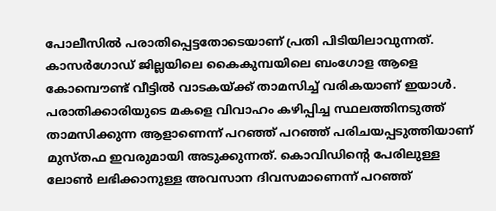പോലീസിൽ പരാതിപ്പെട്ടതോടെയാണ് പ്രതി പിടിയിലാവുന്നത്. കാസർഗോഡ് ജില്ലയിലെ കൈകുമ്പയിലെ ബംഗോള ആളെ കോമ്പൌണ്ട് വീട്ടിൽ വാടകയ്ക്ക് താമസിച്ച് വരികയാണ് ഇയാൾ. പരാതിക്കാരിയുടെ മകളെ വിവാഹം കഴിപ്പിച്ച സ്ഥലത്തിനടുത്ത് താമസിക്കുന്ന ആളാണെന്ന് പറഞ്ഞ് പറഞ്ഞ് പരിചയപ്പടുത്തിയാണ് മുസ്തഫ ഇവരുമായി അടുക്കുന്നത്. കൊവിഡിന്റെ പേരിലുള്ള ലോൺ ലഭിക്കാനുള്ള അവസാന ദിവസമാണെന്ന് പറഞ്ഞ്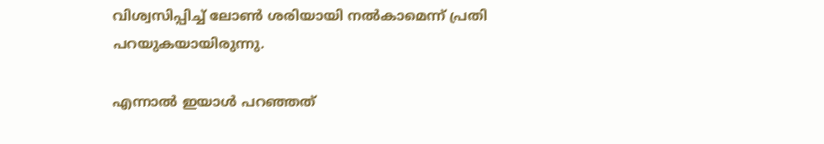വിശ്വസിപ്പിച്ച് ലോൺ ശരിയായി നൽകാമെന്ന് പ്രതി പറയുകയായിരുന്നു.

എന്നാൽ ഇയാൾ പറഞ്ഞത്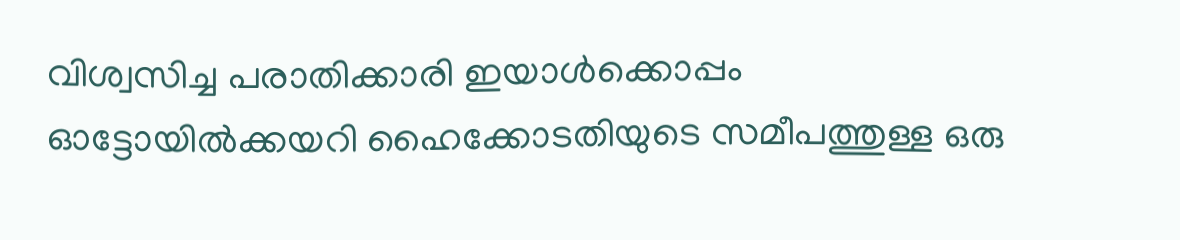വിശ്വസിച്ച പരാതിക്കാരി ഇയാൾക്കൊപ്പം ഓട്ടോയിൽക്കയറി ഹൈക്കോടതിയുടെ സമീപത്തുള്ള ഒരു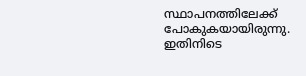സ്ഥാപനത്തിലേക്ക് പോകുകയായിരുന്നു. ഇതിനിടെ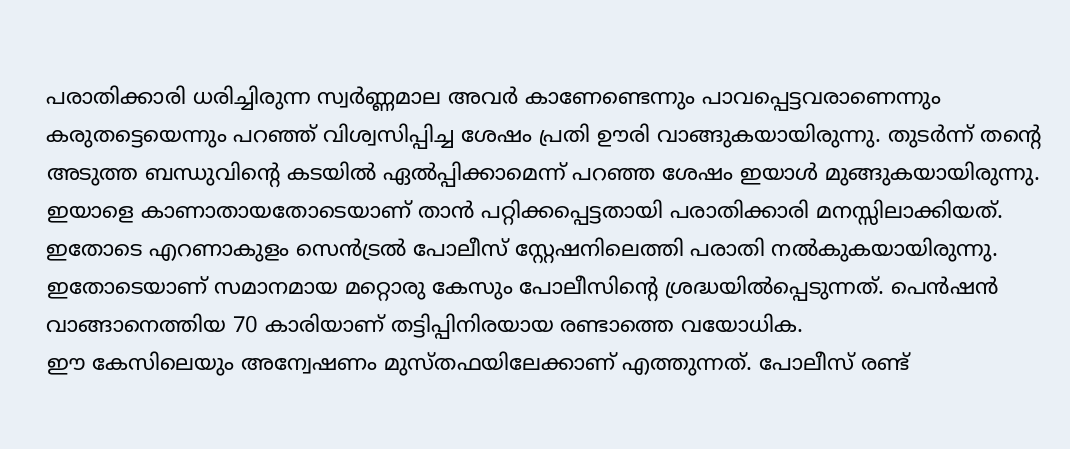പരാതിക്കാരി ധരിച്ചിരുന്ന സ്വർണ്ണമാല അവർ കാണേണ്ടെന്നും പാവപ്പെട്ടവരാണെന്നും കരുതട്ടെയെന്നും പറഞ്ഞ് വിശ്വസിപ്പിച്ച ശേഷം പ്രതി ഊരി വാങ്ങുകയായിരുന്നു. തുടർന്ന് തന്റെ അടുത്ത ബന്ധുവിന്റെ കടയിൽ ഏൽപ്പിക്കാമെന്ന് പറഞ്ഞ ശേഷം ഇയാൾ മുങ്ങുകയായിരുന്നു. ഇയാളെ കാണാതായതോടെയാണ് താൻ പറ്റിക്കപ്പെട്ടതായി പരാതിക്കാരി മനസ്സിലാക്കിയത്. ഇതോടെ എറണാകുളം സെൻട്രൽ പോലീസ് സ്റ്റേഷനിലെത്തി പരാതി നൽകുകയായിരുന്നു. ഇതോടെയാണ് സമാനമായ മറ്റൊരു കേസും പോലീസിന്റെ ശ്രദ്ധയിൽപ്പെടുന്നത്. പെൻഷൻ വാങ്ങാനെത്തിയ 70 കാരിയാണ് തട്ടിപ്പിനിരയായ രണ്ടാത്തെ വയോധിക.
ഈ കേസിലെയും അന്വേഷണം മുസ്തഫയിലേക്കാണ് എത്തുന്നത്. പോലീസ് രണ്ട്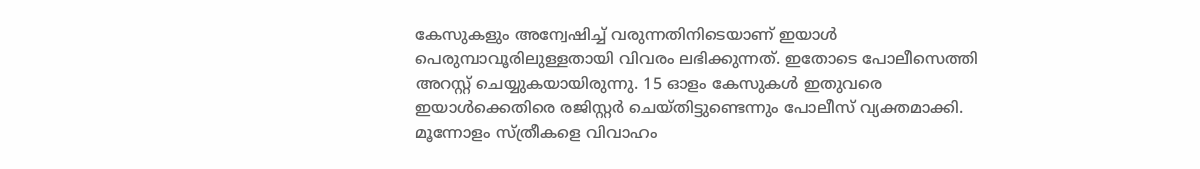കേസുകളും അന്വേഷിച്ച് വരുന്നതിനിടെയാണ് ഇയാൾ പെരുമ്പാവൂരിലുള്ളതായി വിവരം ലഭിക്കുന്നത്. ഇതോടെ പോലീസെത്തി അറസ്റ്റ് ചെയ്യുകയായിരുന്നു. 15 ഓളം കേസുകൾ ഇതുവരെ ഇയാൾക്കെതിരെ രജിസ്റ്റർ ചെയ്തിട്ടുണ്ടെന്നും പോലീസ് വ്യക്തമാക്കി. മൂന്നോളം സ്ത്രീകളെ വിവാഹം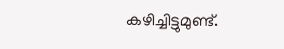കഴിച്ചിട്ടുമുണ്ട്.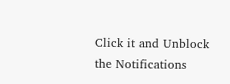Click it and Unblock the Notifications